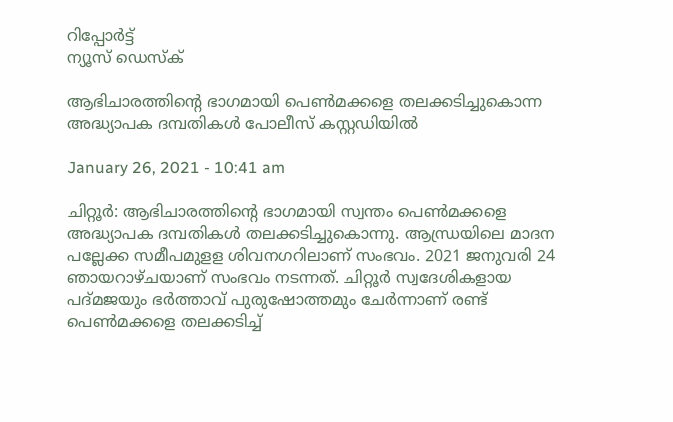റിപ്പോര്‍ട്ട്
ന്യൂസ് ഡെസ്ക്

ആഭിചാരത്തിന്റെ ഭാഗമായി പെണ്‍മക്കളെ തലക്കടിച്ചുകൊന്ന അദ്ധ്യാപക ദമ്പതികള്‍ പോലീസ് കസ്റ്റഡിയില്‍

January 26, 2021 - 10:41 am

ചിറ്റൂര്‍: ആഭിചാരത്തിന്റെ ഭാഗമായി സ്വന്തം പെണ്‍മക്കളെ അദ്ധ്യാപക ദമ്പതികള്‍ തലക്കടിച്ചുകൊന്നു. ആന്ധ്രയിലെ മാദന പല്ലേക്ക സമീപമുളള ശിവനഗറിലാണ് സംഭവം. 2021 ജനുവരി 24 ഞായറാഴ്ചയാണ് സംഭവം നടന്നത്. ചിറ്റൂര്‍ സ്വദേശികളായ പദ്മജയും ഭര്‍ത്താവ് പുരുഷോത്തമും ചേര്‍ന്നാണ് രണ്ട് പെണ്‍മക്കളെ തലക്കടിച്ച്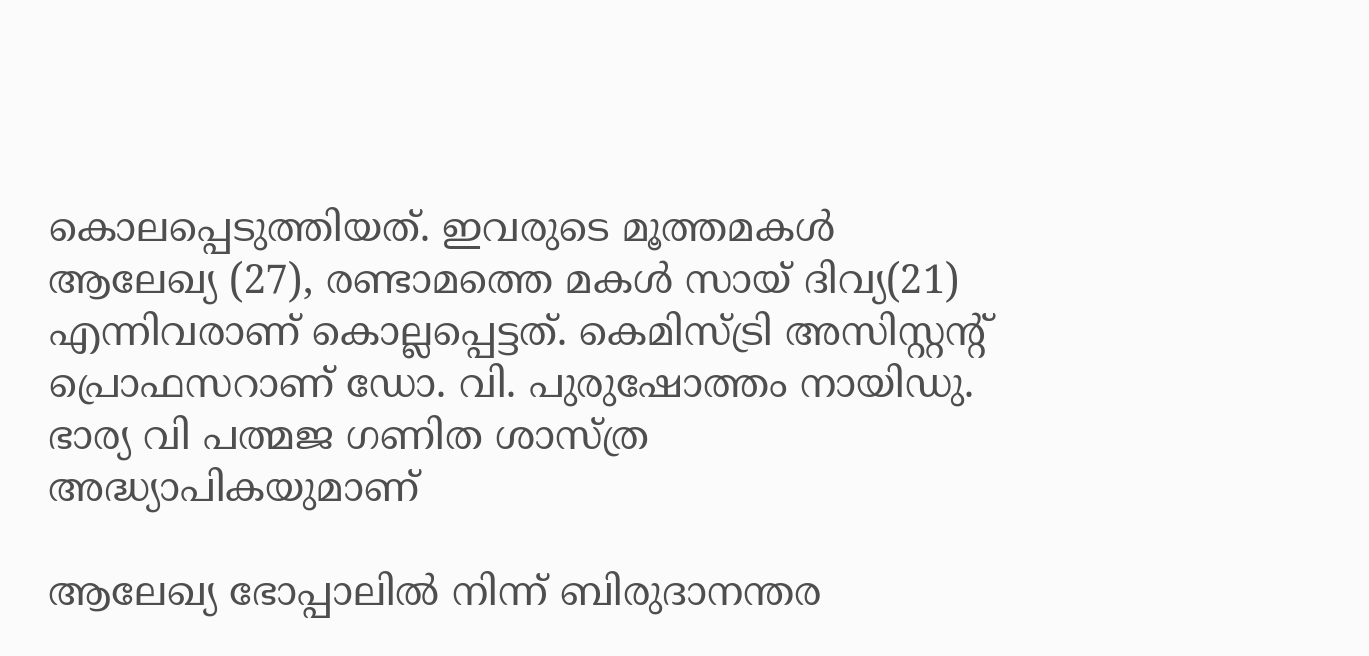കൊലപ്പെടുത്തിയത്. ഇവരുടെ മൂത്തമകള്‍ ആലേഖ്യ (27), രണ്ടാമത്തെ മകള്‍ സായ് ദിവ്യ(21) എന്നിവരാണ് കൊല്ലപ്പെട്ടത്. കെമിസ്ട്രി അസിസ്റ്റന്റ് പ്രൊഫസറാണ് ഡോ. വി. പുരുഷോത്തം നായിഡു. ഭാര്യ വി പത്മജ ഗണിത ശാസ്ത്ര അദ്ധ്യാപികയുമാണ്

ആലേഖ്യ ഭോപ്പാലില്‍ നിന്ന് ബിരുദാനന്തര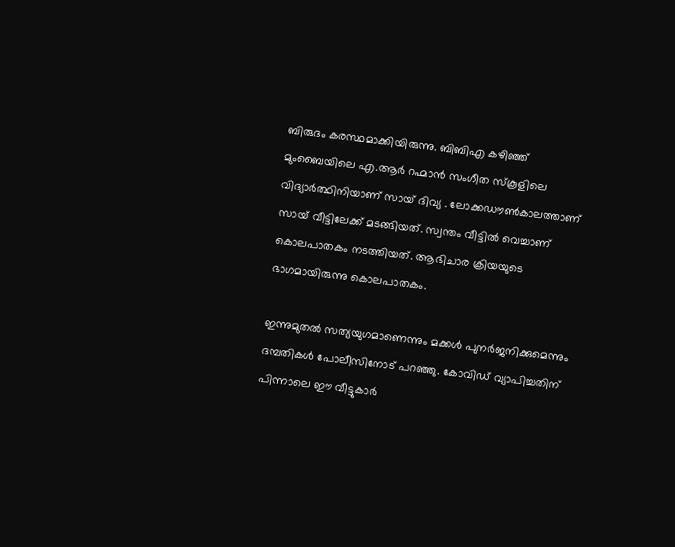ബിരുദം കരസ്ഥമാക്കിയിരുന്നു. ബിബിഎ കഴിഞ്ഞ് മുംബൈയിലെ എ.ആര്‍ റഹ്മാന്‍ സംഗീത സ്‌കൂളിലെ വിദ്യാര്‍ത്ഥിനിയാണ് സായ് ദിവ്യ . ലോക്കഡൗണ്‍കാലത്താണ് സായ് വീട്ടിലേക്ക് മടങ്ങിയത്. സ്വന്തം വീട്ടില്‍ വെച്ചാണ് കൊലപാതകം നടത്തിയത്. ആഭിചാര ക്രിയയുടെ ഭാഗമായിരുന്നു കൊലപാതകം.

ഇന്നുമുതല്‍ സത്യയുഗമാണെന്നും മക്കള്‍ പുനര്‍ജനിക്കുമെന്നും ദമ്പതികള്‍ പോലീസിനോട് പറഞ്ഞു. കോവിഡ് വ്യാപിച്ചതിന് പിന്നാലെ ഈ വീട്ടുകാര്‍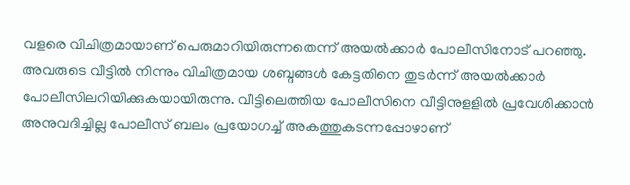വളരെ വിചിത്രമായാണ് പെരുമാറിയിരുന്നതെന്ന് അയല്‍ക്കാര്‍ പോലീസിനോട് പറഞ്ഞു. അവരുടെ വീട്ടില്‍ നിന്നും വിചിത്രമായ ശബ്ദങ്ങള്‍ കേട്ടതിനെ തുടര്‍ന്ന് അയല്‍ക്കാര്‍ പോലീസിലറിയിക്കുകയായിരുന്നു. വീട്ടിലെത്തിയ പോലീസിനെ വീട്ടിനുളളില്‍ പ്രവേശിക്കാന്‍ അനുവദിച്ചില്ല പോലീസ് ബലം പ്രയോഗച്ച് അകത്തുകടന്നപ്പോഴാണ്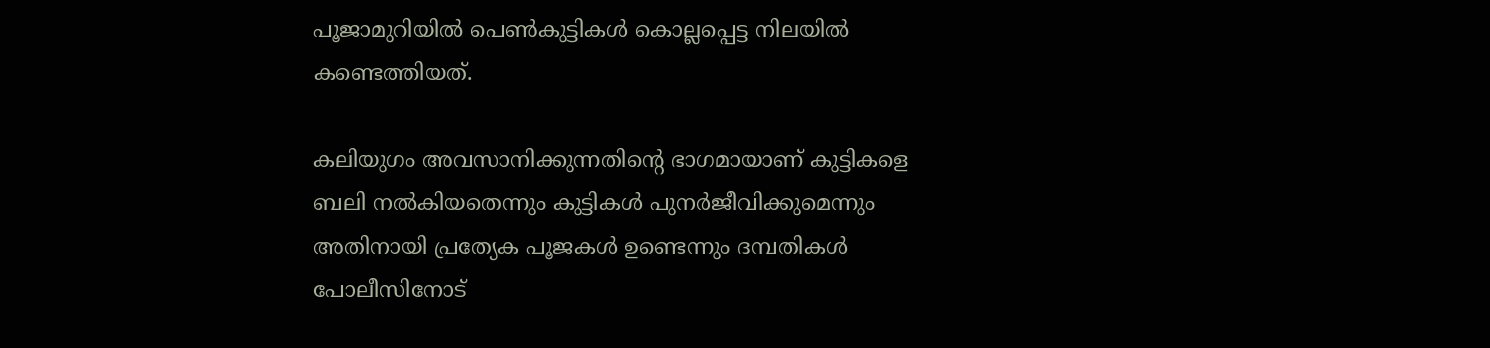പൂജാമുറിയില്‍ പെണ്‍കുട്ടികള്‍ കൊല്ലപ്പെട്ട നിലയില്‍ കണ്ടെത്തിയത്.

കലിയുഗം അവസാനിക്കുന്നതിന്റെ ഭാഗമായാണ് കുട്ടികളെ ബലി നല്‍കിയതെന്നും കുട്ടികള്‍ പുനര്‍ജീവിക്കുമെന്നും അതിനായി പ്രത്യേക പൂജകള്‍ ഉണ്ടെന്നും ദമ്പതികള്‍ പോലീസിനോട്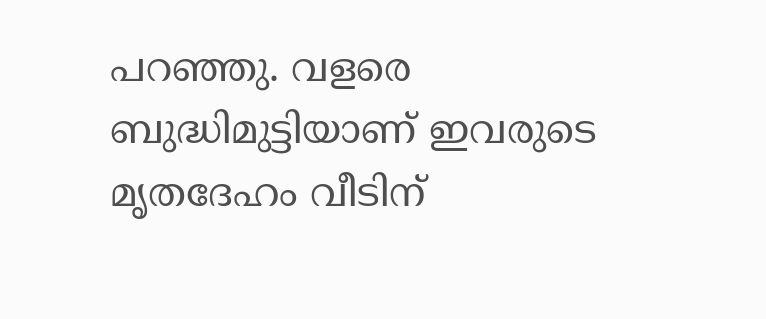പറഞ്ഞു. വളരെ ബുദ്ധിമുട്ടിയാണ് ഇവരുടെ മൃതദേഹം വീടിന്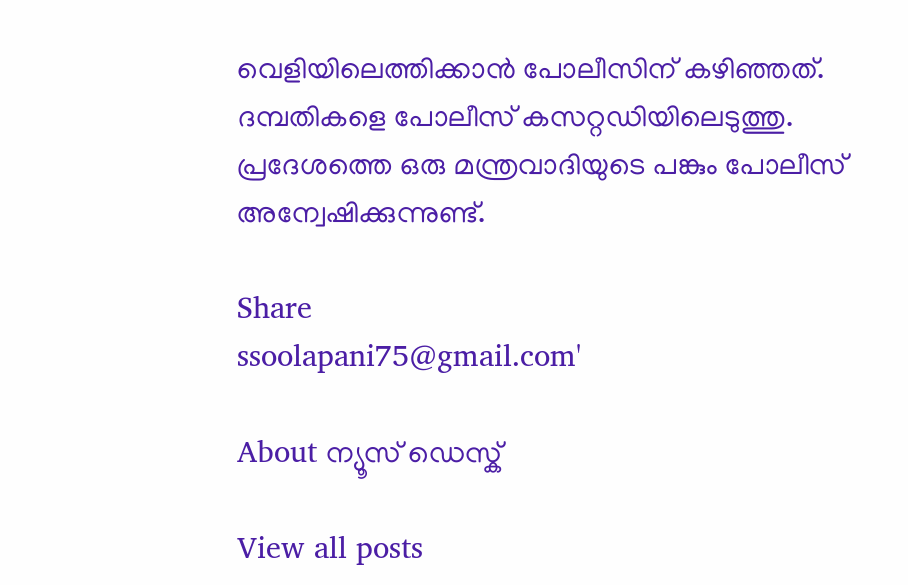വെളിയിലെത്തിക്കാന്‍ പോലീസിന് കഴിഞ്ഞത്. ദമ്പതികളെ പോലീസ് കസറ്റഡിയിലെടുത്തു. പ്രദേശത്തെ ഒരു മന്ത്രവാദിയുടെ പങ്കും പോലീസ് അന്വേഷിക്കുന്നുണ്ട്.

Share
ssoolapani75@gmail.com'

About ന്യൂസ് ഡെസ്ക്

View all posts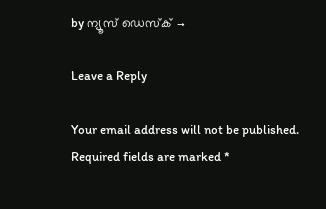by ന്യൂസ് ഡെസ്ക് →

Leave a Reply

Your email address will not be published. Required fields are marked *